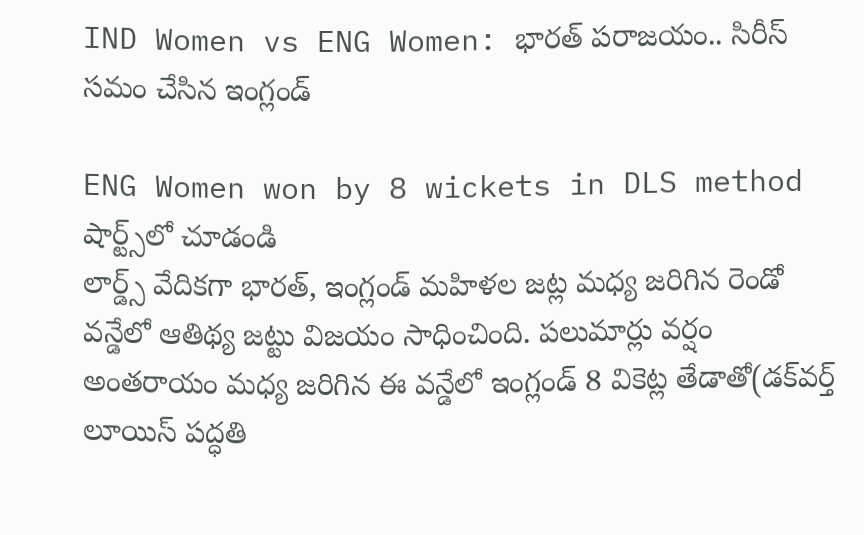IND Women vs ENG Women: భార‌త్ ప‌రాజ‌యం.. సిరీస్ స‌మం చేసిన ఇంగ్లండ్

ENG Women won by 8 wickets in DLS method
షార్ట్స్‌లో చూడండి
లార్డ్స్ వేదిక‌గా భారత్‌, ఇంగ్లండ్‌ మహిళల జట్ల మధ్య జ‌రిగిన రెండో వన్డేలో ఆతిథ్య జ‌ట్టు విజ‌యం సాధించింది. పలుమార్లు వర్షం అంతరాయం మధ్య జరిగిన ఈ వన్డేలో ఇంగ్లండ్‌ 8 వికెట్ల తేడాతో(డక్‌వర్త్‌ లూయిస్‌ పద్ధతి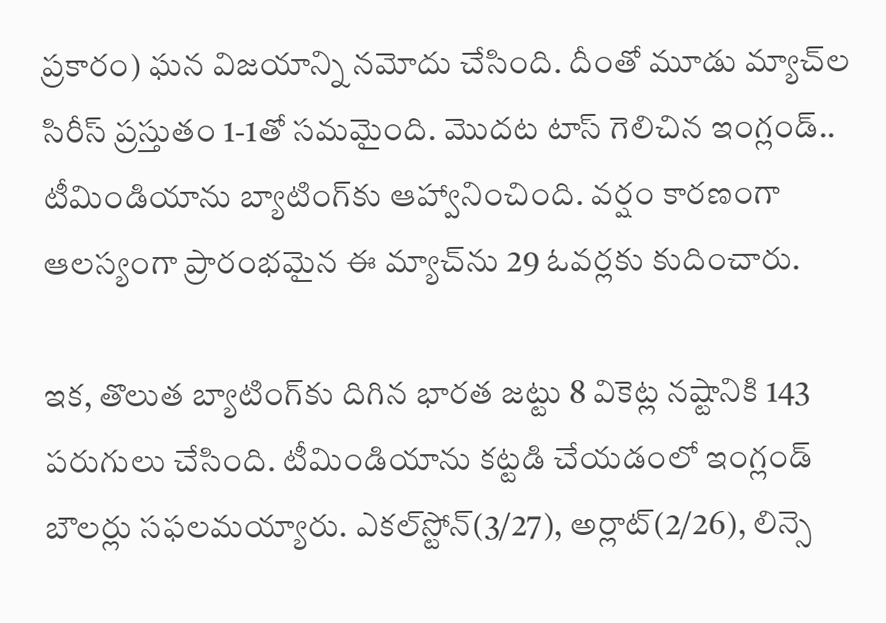ప్రకారం) ఘన విజయాన్ని న‌మోదు చేసింది. దీంతో మూడు మ్యాచ్‌ల సిరీస్‌ ప్రస్తుతం 1-1తో సమమైంది. మొద‌ట టాస్‌ గెలిచిన ఇంగ్లండ్‌.. టీమిండియాను బ్యాటింగ్‌కు ఆహ్వానించింది. వ‌ర్షం కార‌ణంగా ఆల‌స్యంగా ప్రారంభ‌మైన ఈ మ్యాచ్‌ను 29 ఓవర్లకు కుదించారు.

ఇక‌, తొలుత బ్యాటింగ్‌కు దిగిన భార‌త జ‌ట్టు 8 వికెట్ల నష్టానికి 143 పరుగులు చేసింది. టీమిండియాను కట్టడి చేయడంలో ఇంగ్లండ్ బౌల‌ర్లు సఫలమ‌య్యారు. ఎకల్‌స్టోన్‌(3/27), అర్లాట్‌(2/26), లిన్సె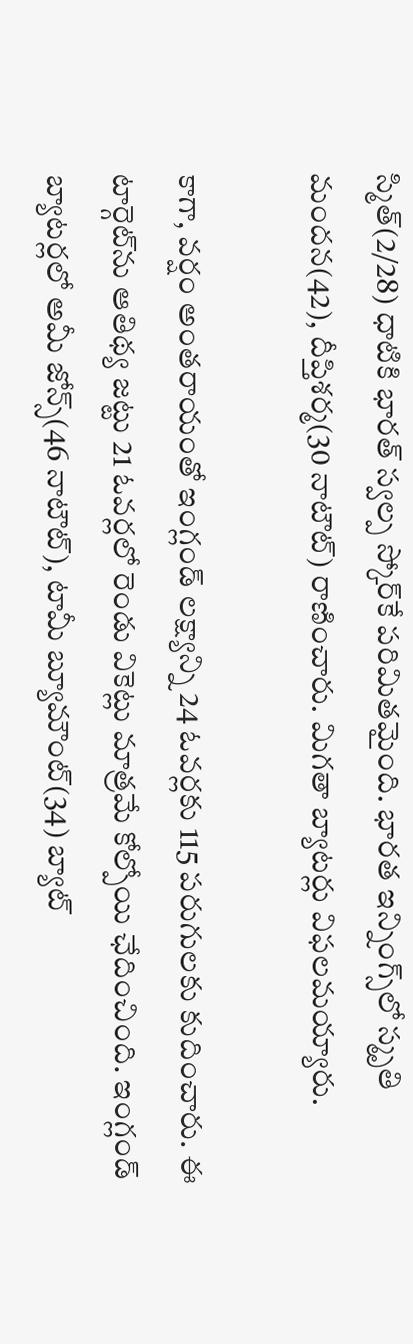స్మిత్‌(2/28) ధాటికి భార‌త్ స్వ‌ల్ప స్కోర్‌కే ప‌రిమిత‌మైంది. భారత ఇన్నింగ్స్‌లో స్మృతి మందన(42), దీప్తిశర్మ(30 నాటౌట్‌) రాణించారు. మిగ‌తా బ్యాట‌ర్లు విఫ‌ల‌మ‌య్యారు.

కాగా, వర్షం అంతరాయంతో ఇంగ్లండ్ ల‌క్ష్యాన్ని 24 ఓవర్లకు 115 పరుగులకు కుదించారు. ఈ టార్గెట్‌ను ఆతిథ్య జ‌ట్టు 21 ఓవర్లలో రెండు వికెట్లు మాత్ర‌మే కోల్పోయి ఛేదించింది. ఇంగ్లండ్ బ్యాట‌ర్ల‌లో అమీ జోన్స్‌(46 నాటౌట్‌), టామీ బ్యూమౌంట్‌(34) బ్యాట్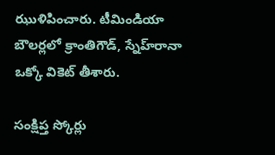ఝుళిపించారు. టీమిండియా బౌల‌ర్ల‌లో క్రాంతిగౌడ్‌, స్నేహ్‌రానా ఒక్కో వికెట్‌ తీశారు.

సంక్షిప్త స్కోర్లు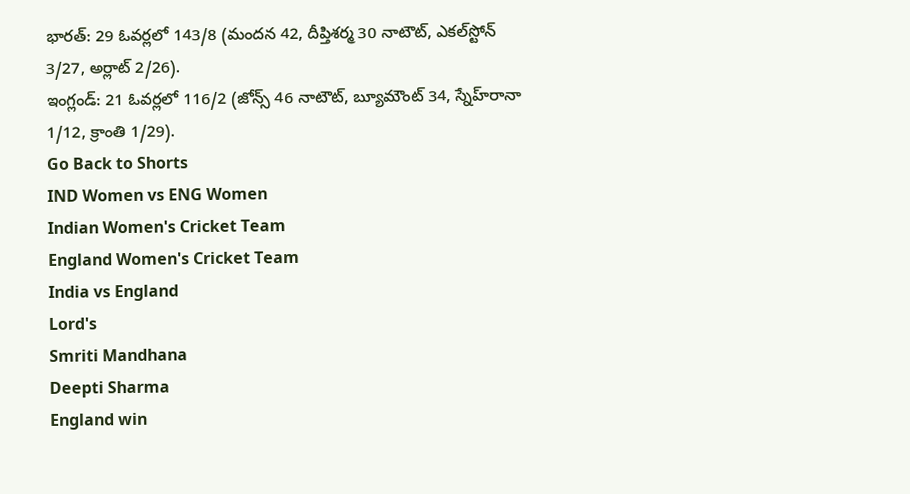భారత్‌: 29 ఓవర్లలో 143/8 (మందన 42, దీప్తిశర్మ 30 నాటౌట్‌, ఎకల్‌స్టోన్‌ 3/27, అర్లాట్‌ 2/26).
ఇంగ్లండ్‌: 21 ఓవర్లలో 116/2 (జోన్స్‌ 46 నాటౌట్‌, బ్యూమౌంట్‌ 34, స్నేహ్‌రానా 1/12, క్రాంతి 1/29).
Go Back to Shorts
IND Women vs ENG Women
Indian Women's Cricket Team
England Women's Cricket Team
India vs England
Lord's
Smriti Mandhana
Deepti Sharma
England win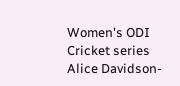Women's ODI
Cricket series
Alice Davidson-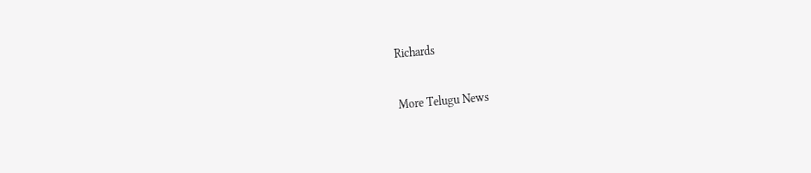Richards

More Telugu News